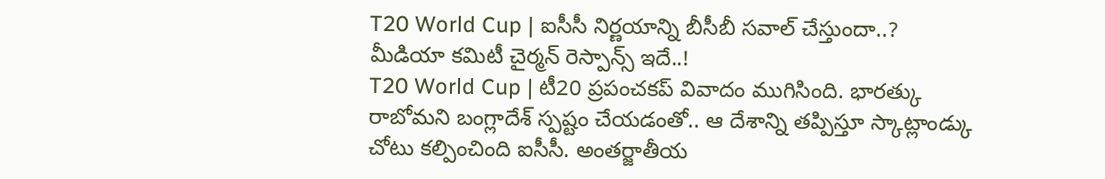T20 World Cup | ఐసీసీ నిర్ణయాన్ని బీసీబీ సవాల్ చేస్తుందా..? మీడియా కమిటీ చైర్మన్ రెస్పాన్స్ ఇదే..!
T20 World Cup | టీ20 ప్రపంచకప్ వివాదం ముగిసింది. భారత్కు రాబోమని బంగ్లాదేశ్ స్పష్టం చేయడంతో.. ఆ దేశాన్ని తప్పిస్తూ స్కాట్లాండ్కు చోటు కల్పించింది ఐసీసీ. అంతర్జాతీయ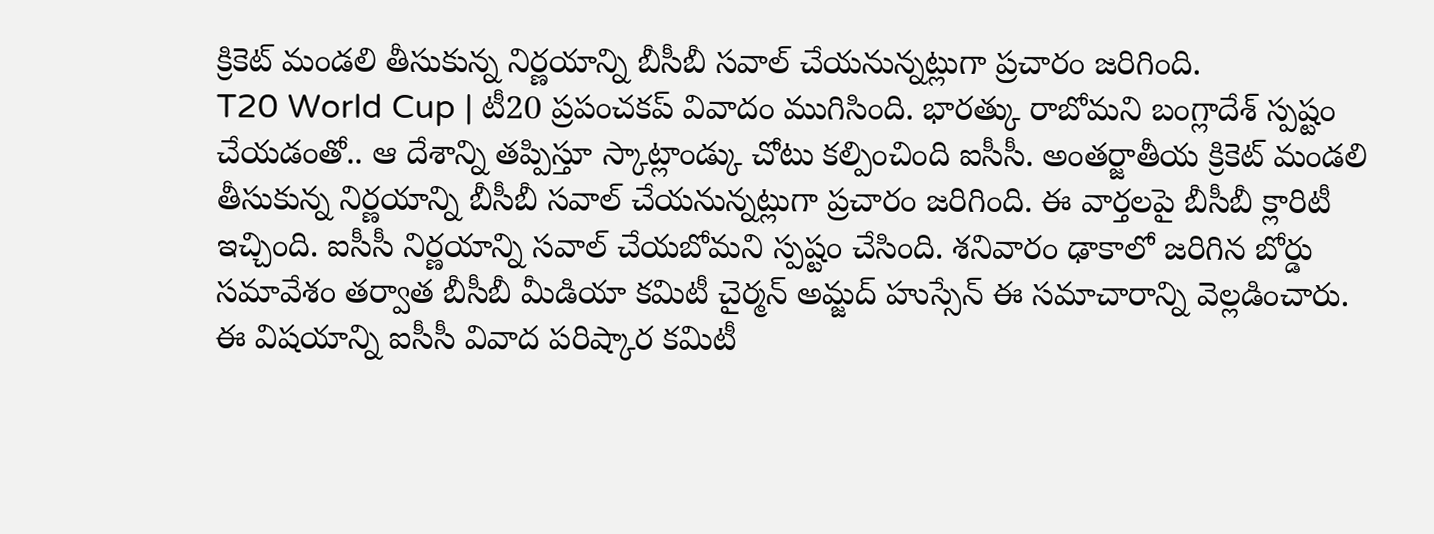క్రికెట్ మండలి తీసుకున్న నిర్ణయాన్ని బీసీబీ సవాల్ చేయనున్నట్లుగా ప్రచారం జరిగింది.
T20 World Cup | టీ20 ప్రపంచకప్ వివాదం ముగిసింది. భారత్కు రాబోమని బంగ్లాదేశ్ స్పష్టం చేయడంతో.. ఆ దేశాన్ని తప్పిస్తూ స్కాట్లాండ్కు చోటు కల్పించింది ఐసీసీ. అంతర్జాతీయ క్రికెట్ మండలి తీసుకున్న నిర్ణయాన్ని బీసీబీ సవాల్ చేయనున్నట్లుగా ప్రచారం జరిగింది. ఈ వార్తలపై బీసీబీ క్లారిటీ ఇచ్చింది. ఐసీసీ నిర్ణయాన్ని సవాల్ చేయబోమని స్పష్టం చేసింది. శనివారం ఢాకాలో జరిగిన బోర్డు సమావేశం తర్వాత బీసీబీ మీడియా కమిటీ చైర్మన్ అమ్జద్ హుస్సేన్ ఈ సమాచారాన్ని వెల్లడించారు.
ఈ విషయాన్ని ఐసీసీ వివాద పరిష్కార కమిటీ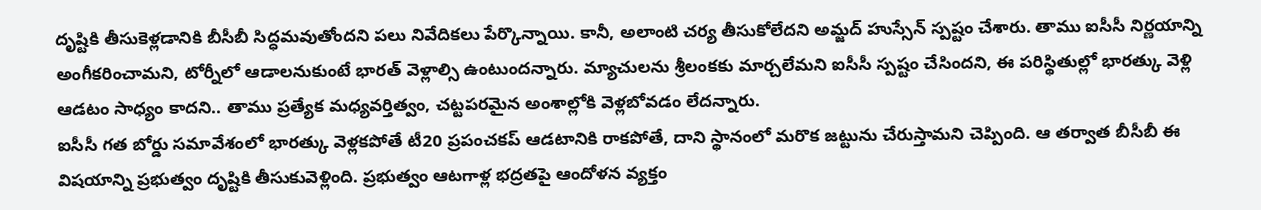దృష్టికి తీసుకెళ్లడానికి బీసీబీ సిద్ధమవుతోందని పలు నివేదికలు పేర్కొన్నాయి. కానీ, అలాంటి చర్య తీసుకోలేదని అమ్జద్ హుస్సేన్ స్పష్టం చేశారు. తాము ఐసీసీ నిర్ణయాన్ని అంగీకరించామని, టోర్నీలో ఆడాలనుకుంటే భారత్ వెళ్లాల్సి ఉంటుందన్నారు. మ్యాచులను శ్రీలంకకు మార్చలేమని ఐసీసీ స్పష్టం చేసిందని, ఈ పరిస్థితుల్లో భారత్కు వెళ్లి ఆడటం సాధ్యం కాదని.. తాము ప్రత్యేక మధ్యవర్తిత్వం, చట్టపరమైన అంశాల్లోకి వెళ్లబోవడం లేదన్నారు.
ఐసీసీ గత బోర్డు సమావేశంలో భారత్కు వెళ్లకపోతే టీ20 ప్రపంచకప్ ఆడటానికి రాకపోతే, దాని స్థానంలో మరొక జట్టును చేరుస్తామని చెప్పింది. ఆ తర్వాత బీసీబీ ఈ విషయాన్ని ప్రభుత్వం దృష్టికి తీసుకువెళ్లింది. ప్రభుత్వం ఆటగాళ్ల భద్రతపై ఆందోళన వ్యక్తం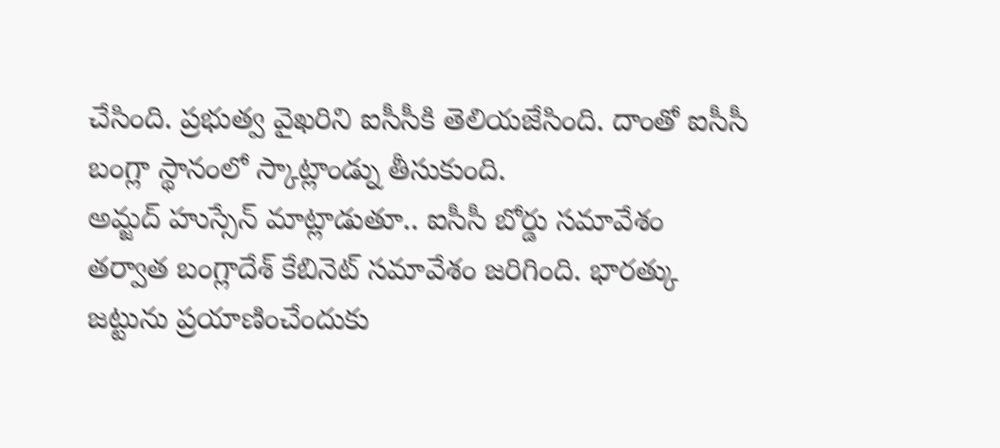చేసింది. ప్రభుత్వ వైఖరిని ఐసీసీకి తెలియజేసింది. దాంతో ఐసీసీ బంగ్లా స్థానంలో స్కాట్లాండ్ను తీసుకుంది.
అమ్జద్ హుస్సేన్ మాట్లాడుతూ.. ఐసీసీ బోర్డు సమావేశం తర్వాత బంగ్లాదేశ్ కేబినెట్ సమావేశం జరిగింది. భారత్కు జట్టును ప్రయాణించేందుకు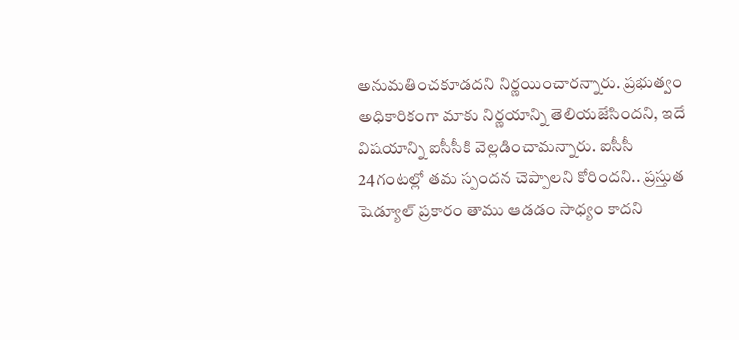అనుమతించకూడదని నిర్ణయించారన్నారు. ప్రభుత్వం అధికారికంగా మాకు నిర్ణయాన్ని తెలియజేసిందని, ఇదే విషయాన్ని ఐసీసీకి వెల్లడించామన్నారు. ఐసీసీ 24గంటల్లో తమ స్పందన చెప్పాలని కోరిందని.. ప్రస్తుత షెడ్యూల్ ప్రకారం తాము ఆడడం సాధ్యం కాదని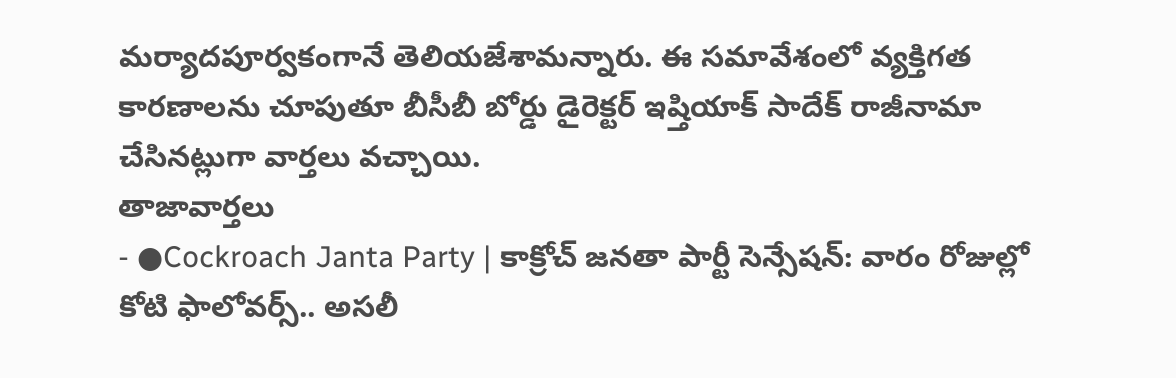మర్యాదపూర్వకంగానే తెలియజేశామన్నారు. ఈ సమావేశంలో వ్యక్తిగత కారణాలను చూపుతూ బీసీబీ బోర్డు డైరెక్టర్ ఇష్తియాక్ సాదేక్ రాజీనామా చేసినట్లుగా వార్తలు వచ్చాయి.
తాజావార్తలు
- ●Cockroach Janta Party | కాక్రోచ్ జనతా పార్టీ సెన్సేషన్: వారం రోజుల్లో కోటి ఫాలోవర్స్.. అసలీ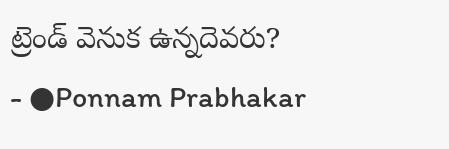ట్రెండ్ వెనుక ఉన్నదెవరు?
- ●Ponnam Prabhakar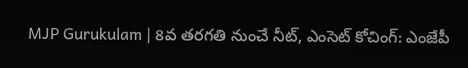MJP Gurukulam | 8వ తరగతి నుంచే నీట్, ఎంసెట్ కోచింగ్: ఎంజేపీ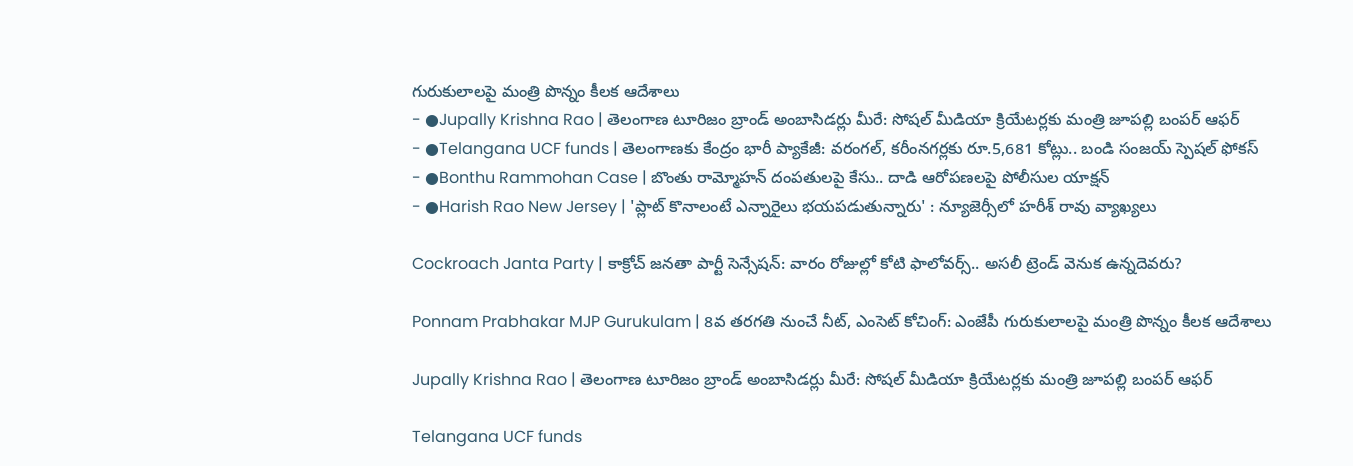గురుకులాలపై మంత్రి పొన్నం కీలక ఆదేశాలు
- ●Jupally Krishna Rao | తెలంగాణ టూరిజం బ్రాండ్ అంబాసిడర్లు మీరే: సోషల్ మీడియా క్రియేటర్లకు మంత్రి జూపల్లి బంపర్ ఆఫర్
- ●Telangana UCF funds | తెలంగాణకు కేంద్రం భారీ ప్యాకేజీ: వరంగల్, కరీంనగర్లకు రూ.5,681 కోట్లు.. బండి సంజయ్ స్పెషల్ ఫోకస్
- ●Bonthu Rammohan Case | బొంతు రామ్మోహన్ దంపతులపై కేసు.. దాడి ఆరోపణలపై పోలీసుల యాక్షన్
- ●Harish Rao New Jersey | 'ప్లాట్ కొనాలంటే ఎన్నారైలు భయపడుతున్నారు' : న్యూజెర్సీలో హరీశ్ రావు వ్యాఖ్యలు

Cockroach Janta Party | కాక్రోచ్ జనతా పార్టీ సెన్సేషన్: వారం రోజుల్లో కోటి ఫాలోవర్స్.. అసలీ ట్రెండ్ వెనుక ఉన్నదెవరు?

Ponnam Prabhakar MJP Gurukulam | 8వ తరగతి నుంచే నీట్, ఎంసెట్ కోచింగ్: ఎంజేపీ గురుకులాలపై మంత్రి పొన్నం కీలక ఆదేశాలు

Jupally Krishna Rao | తెలంగాణ టూరిజం బ్రాండ్ అంబాసిడర్లు మీరే: సోషల్ మీడియా క్రియేటర్లకు మంత్రి జూపల్లి బంపర్ ఆఫర్

Telangana UCF funds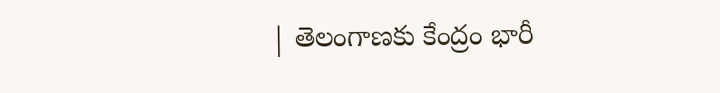| తెలంగాణకు కేంద్రం భారీ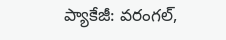ప్యాకేజీ: వరంగల్,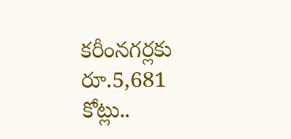కరీంనగర్లకు రూ.5,681 కోట్లు..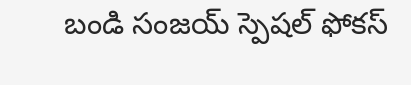బండి సంజయ్ స్పెషల్ ఫోకస్